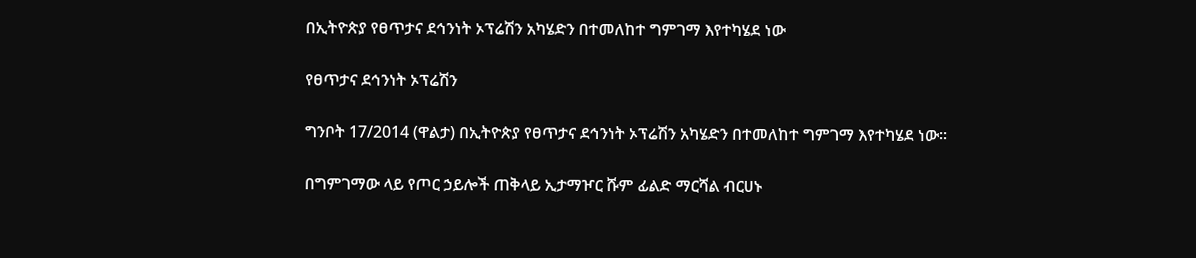በኢትዮጵያ የፀጥታና ደኅንነት ኦፕሬሽን አካሄድን በተመለከተ ግምገማ እየተካሄደ ነው

የፀጥታና ደኅንነት ኦፕሬሽን

ግንቦት 17/2014 (ዋልታ) በኢትዮጵያ የፀጥታና ደኅንነት ኦፕሬሽን አካሄድን በተመለከተ ግምገማ እየተካሄደ ነው፡፡

በግምገማው ላይ የጦር ኃይሎች ጠቅላይ ኢታማዦር ሹም ፊልድ ማርሻል ብርሀኑ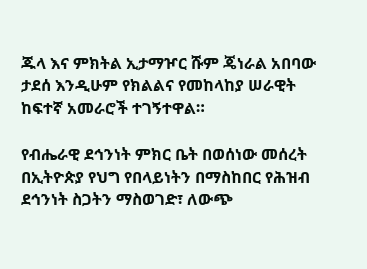ጁላ እና ምክትል ኢታማዦር ሹም ጄነራል አበባው ታደሰ እንዲሁም የክልልና የመከላከያ ሠራዊት ከፍተኛ አመራሮች ተገኝተዋል።

የብሔራዊ ደኅንነት ምክር ቤት በወሰነው መሰረት በኢትዮጵያ የህግ የበላይነትን በማስከበር የሕዝብ ደኅንነት ስጋትን ማስወገድ፣ ለውጭ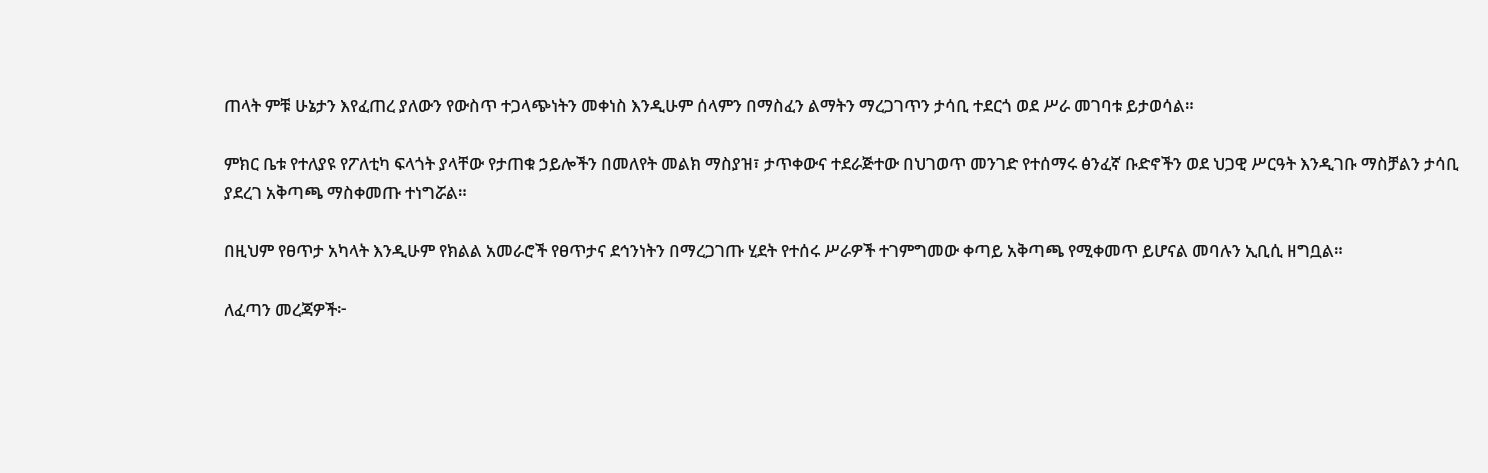ጠላት ምቹ ሁኔታን እየፈጠረ ያለውን የውስጥ ተጋላጭነትን መቀነስ እንዲሁም ሰላምን በማስፈን ልማትን ማረጋገጥን ታሳቢ ተደርጎ ወደ ሥራ መገባቱ ይታወሳል።

ምክር ቤቱ የተለያዩ የፖለቲካ ፍላጎት ያላቸው የታጠቁ ኃይሎችን በመለየት መልክ ማስያዝ፣ ታጥቀውና ተደራጅተው በህገወጥ መንገድ የተሰማሩ ፅንፈኛ ቡድኖችን ወደ ህጋዊ ሥርዓት እንዲገቡ ማስቻልን ታሳቢ ያደረገ አቅጣጫ ማስቀመጡ ተነግሯል።

በዚህም የፀጥታ አካላት እንዲሁም የክልል አመራሮች የፀጥታና ደኅንነትን በማረጋገጡ ሂደት የተሰሩ ሥራዎች ተገምግመው ቀጣይ አቅጣጫ የሚቀመጥ ይሆናል መባሉን ኢቢሲ ዘግቧል።

ለፈጣን መረጃዎች፦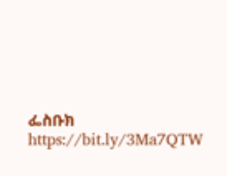ፌስቡክ https://bit.ly/3Ma7QTW